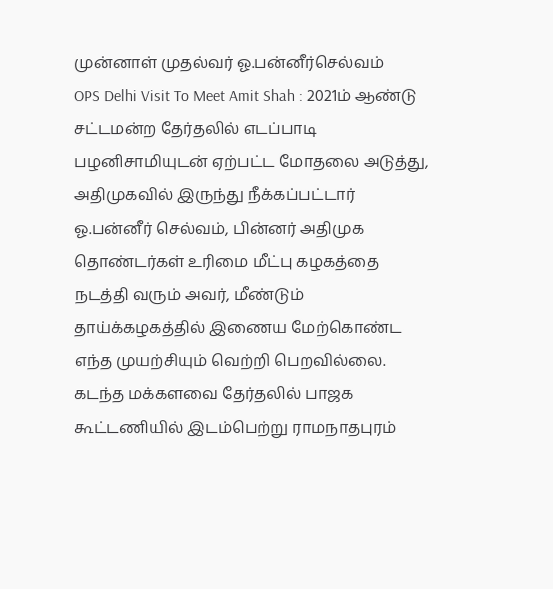முன்னாள் முதல்வர் ஓ.பன்னீர்செல்வம்
OPS Delhi Visit To Meet Amit Shah : 2021ம் ஆண்டு சட்டமன்ற தேர்தலில் எடப்பாடி பழனிசாமியுடன் ஏற்பட்ட மோதலை அடுத்து, அதிமுகவில் இருந்து நீக்கப்பட்டார் ஓ.பன்னீர் செல்வம், பின்னர் அதிமுக தொண்டர்கள் உரிமை மீட்பு கழகத்தை நடத்தி வரும் அவர், மீண்டும் தாய்க்கழகத்தில் இணைய மேற்கொண்ட எந்த முயற்சியும் வெற்றி பெறவில்லை.
கடந்த மக்களவை தேர்தலில் பாஜக கூட்டணியில் இடம்பெற்று ராமநாதபுரம்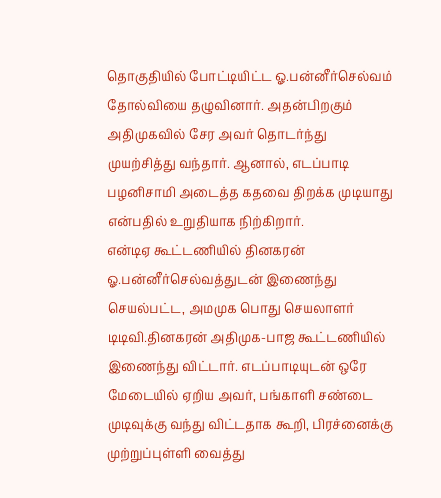தொகுதியில் போட்டியிட்ட ஓ.பன்னீர்செல்வம் தோல்வியை தழுவினார். அதன்பிறகும் அதிமுகவில் சேர அவர் தொடர்ந்து முயற்சித்து வந்தார். ஆனால், எடப்பாடி பழனிசாமி அடைத்த கதவை திறக்க முடியாது என்பதில் உறுதியாக நிற்கிறார்.
என்டிஏ கூட்டணியில் தினகரன்
ஓ.பன்னீர்செல்வத்துடன் இணைந்து செயல்பட்ட, அமமுக பொது செயலாளர் டிடிவி.தினகரன் அதிமுக-பாஜ கூட்டணியில் இணைந்து விட்டார். எடப்பாடியுடன் ஒரே மேடையில் ஏறிய அவர், பங்காளி சண்டை முடிவுக்கு வந்து விட்டதாக கூறி, பிரச்னைக்கு முற்றுப்புள்ளி வைத்து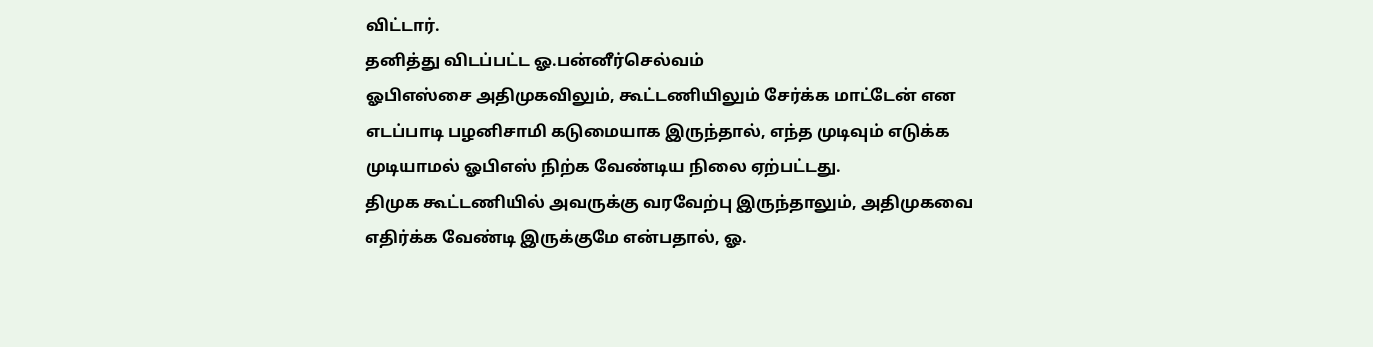விட்டார்.
தனித்து விடப்பட்ட ஓ.பன்னீர்செல்வம்
ஓபிஎஸ்சை அதிமுகவிலும், கூட்டணியிலும் சேர்க்க மாட்டேன் என எடப்பாடி பழனிசாமி கடுமையாக இருந்தால், எந்த முடிவும் எடுக்க முடியாமல் ஓபிஎஸ் நிற்க வேண்டிய நிலை ஏற்பட்டது.
திமுக கூட்டணியில் அவருக்கு வரவேற்பு இருந்தாலும், அதிமுகவை எதிர்க்க வேண்டி இருக்குமே என்பதால், ஓ.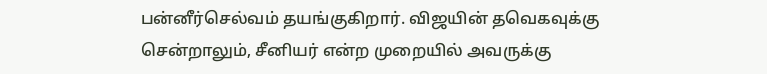பன்னீர்செல்வம் தயங்குகிறார். விஜயின் தவெகவுக்கு சென்றாலும், சீனியர் என்ற முறையில் அவருக்கு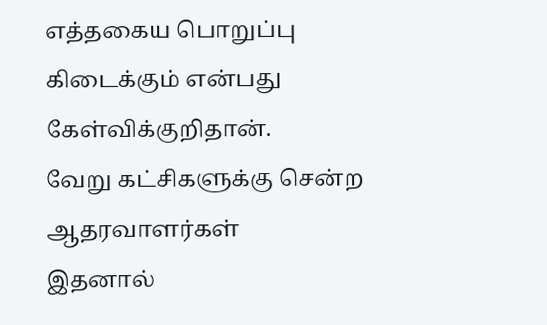எத்தகைய பொறுப்பு கிடைக்கும் என்பது கேள்விக்குறிதான்.
வேறு கட்சிகளுக்கு சென்ற ஆதரவாளர்கள்
இதனால்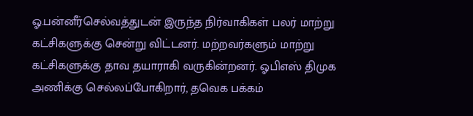ஓ.பன்னீர்செல்வத்துடன் இருந்த நிர்வாகிகள் பலர் மாற்று கட்சிகளுக்கு சென்று விட்டனர். மற்றவர்களும் மாற்று கட்சிகளுக்கு தாவ தயாராகி வருகின்றனர். ஓபிஎஸ் திமுக அணிக்கு செல்லப்போகிறார், தவெக பக்கம்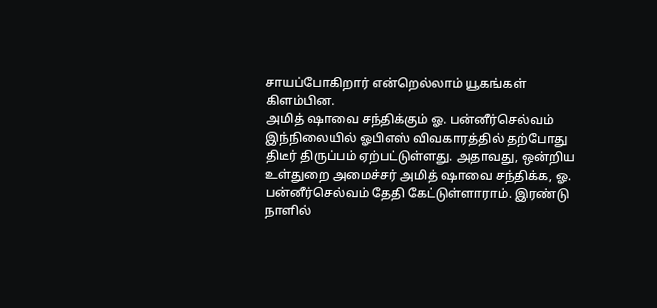சாயப்போகிறார் என்றெல்லாம் யூகங்கள் கிளம்பின.
அமித் ஷாவை சந்திக்கும் ஓ. பன்னீர்செல்வம்
இந்நிலையில் ஓபிஎஸ் விவகாரத்தில் தற்போது திடீர் திருப்பம் ஏற்பட்டுள்ளது. அதாவது, ஒன்றிய உள்துறை அமைச்சர் அமித் ஷாவை சந்திக்க, ஓ. பன்னீர்செல்வம் தேதி கேட்டுள்ளாராம். இரண்டு நாளில்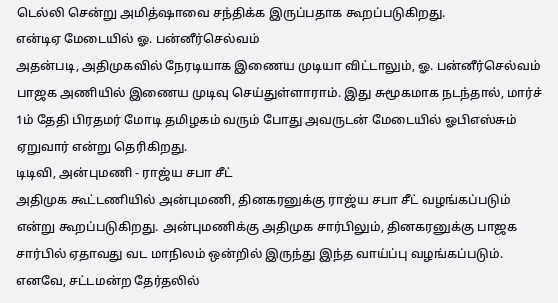டெல்லி சென்று அமித்ஷாவை சந்திக்க இருப்பதாக கூறப்படுகிறது.
என்டிஏ மேடையில் ஓ. பன்னீர்செல்வம்
அதன்படி, அதிமுகவில் நேரடியாக இணைய முடியா விட்டாலும், ஓ. பன்னீர்செல்வம் பாஜக அணியில் இணைய முடிவு செய்துள்ளாராம். இது சுமூகமாக நடந்தால், மார்ச் 1ம் தேதி பிரதமர் மோடி தமிழகம் வரும் போது அவருடன் மேடையில் ஓபிஎஸ்சும் ஏறுவார் என்று தெரிகிறது.
டிடிவி, அன்புமணி - ராஜ்ய சபா சீட்
அதிமுக கூட்டணியில் அன்புமணி, தினகரனுக்கு ராஜ்ய சபா சீட் வழங்கப்படும் என்று கூறப்படுகிறது. அன்புமணிக்கு அதிமுக சார்பிலும், தினகரனுக்கு பாஜக சார்பில் ஏதாவது வட மாநிலம் ஒன்றில் இருந்து இந்த வாய்ப்பு வழங்கப்படும். எனவே, சட்டமன்ற தேர்தலில்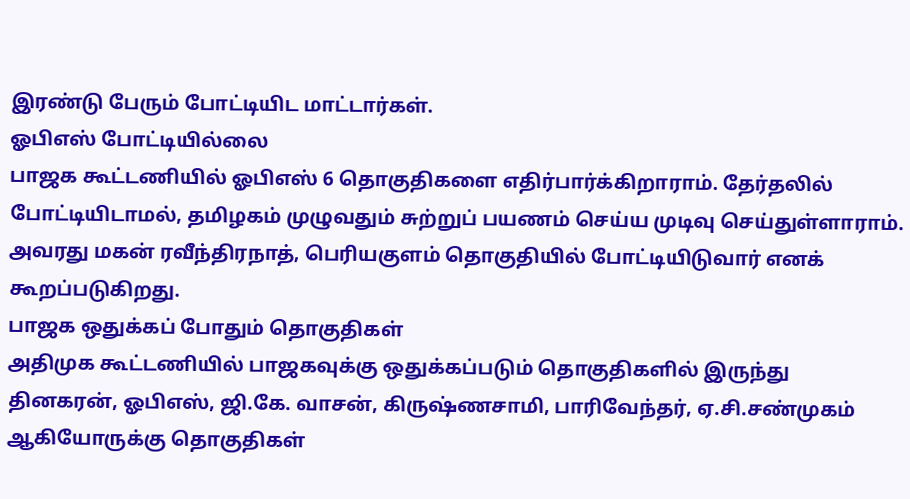இரண்டு பேரும் போட்டியிட மாட்டார்கள்.
ஓபிஎஸ் போட்டியில்லை
பாஜக கூட்டணியில் ஓபிஎஸ் 6 தொகுதிகளை எதிர்பார்க்கிறாராம். தேர்தலில் போட்டியிடாமல், தமிழகம் முழுவதும் சுற்றுப் பயணம் செய்ய முடிவு செய்துள்ளாராம். அவரது மகன் ரவீந்திரநாத், பெரியகுளம் தொகுதியில் போட்டியிடுவார் எனக் கூறப்படுகிறது.
பாஜக ஒதுக்கப் போதும் தொகுதிகள்
அதிமுக கூட்டணியில் பாஜகவுக்கு ஒதுக்கப்படும் தொகுதிகளில் இருந்து தினகரன், ஓபிஎஸ், ஜி.கே. வாசன், கிருஷ்ணசாமி, பாரிவேந்தர், ஏ.சி.சண்முகம் ஆகியோருக்கு தொகுதிகள்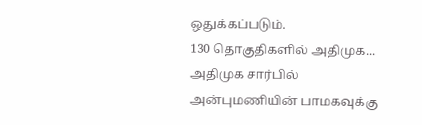ஒதுக்கப்படும்.
130 தொகுதிகளில் அதிமுக...
அதிமுக சார்பில் அன்புமணியின் பாமகவுக்கு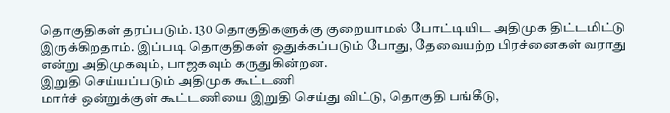தொகுதிகள் தரப்படும். 130 தொகுதிகளுக்கு குறையாமல் போட்டியிட அதிமுக திட்டமிட்டு இருக்கிறதாம். இப்படி தொகுதிகள் ஒதுக்கப்படும் போது, தேவையற்ற பிரச்னைகள் வராது என்று அதிமுகவும், பாஜகவும் கருதுகின்றன.
இறுதி செய்யப்படும் அதிமுக கூட்டணி
மார்ச் ஒன்றுக்குள் கூட்டணியை இறுதி செய்து விட்டு, தொகுதி பங்கீடு,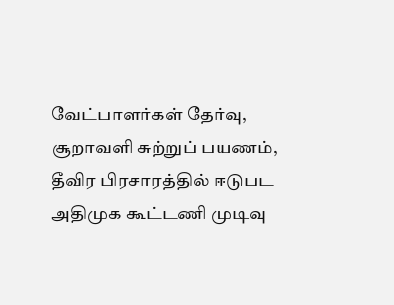வேட்பாளர்கள் தேர்வு, சூறாவளி சுற்றுப் பயணம், தீவிர பிரசாரத்தில் ஈடுபட அதிமுக கூட்டணி முடிவு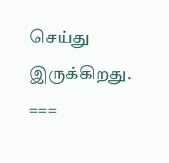செய்து இருக்கிறது.
===